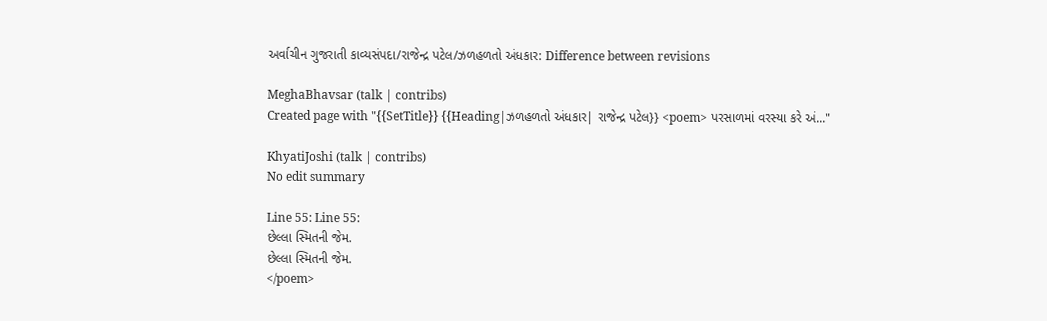અર્વાચીન ગુજરાતી કાવ્યસંપદા/રાજેન્દ્ર પટેલ/ઝળહળતો અંધકાર: Difference between revisions

MeghaBhavsar (talk | contribs)
Created page with "{{SetTitle}} {{Heading|ઝળહળતો અંધકાર| રાજેન્દ્ર પટેલ}} <poem> પરસાળમાં વરસ્યા કરે અં..."

KhyatiJoshi (talk | contribs)
No edit summary

Line 55: Line 55:
છેલ્લા સ્મિતની જેમ.
છેલ્લા સ્મિતની જેમ.
</poem>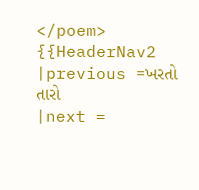</poem>
{{HeaderNav2
|previous =ખરતો તારો
|next =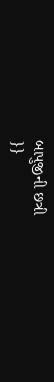બાપુજીની છત્રી
}}